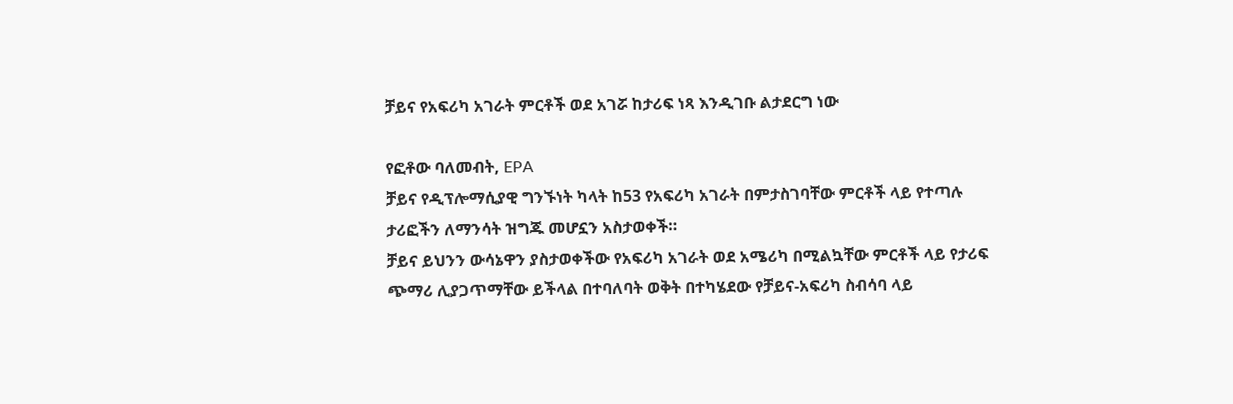ቻይና የአፍሪካ አገራት ምርቶች ወደ አገሯ ከታሪፍ ነጻ እንዲገቡ ልታደርግ ነው

የፎቶው ባለመብት, EPA
ቻይና የዲፕሎማሲያዊ ግንኙነት ካላት ከ53 የአፍሪካ አገራት በምታስገባቸው ምርቶች ላይ የተጣሉ ታሪፎችን ለማንሳት ዝግጁ መሆኗን አስታወቀች።
ቻይና ይህንን ውሳኔዋን ያስታወቀችው የአፍሪካ አገራት ወደ አሜሪካ በሚልኳቸው ምርቶች ላይ የታሪፍ ጭማሪ ሊያጋጥማቸው ይችላል በተባለባት ወቅት በተካሄደው የቻይና-አፍሪካ ስብሳባ ላይ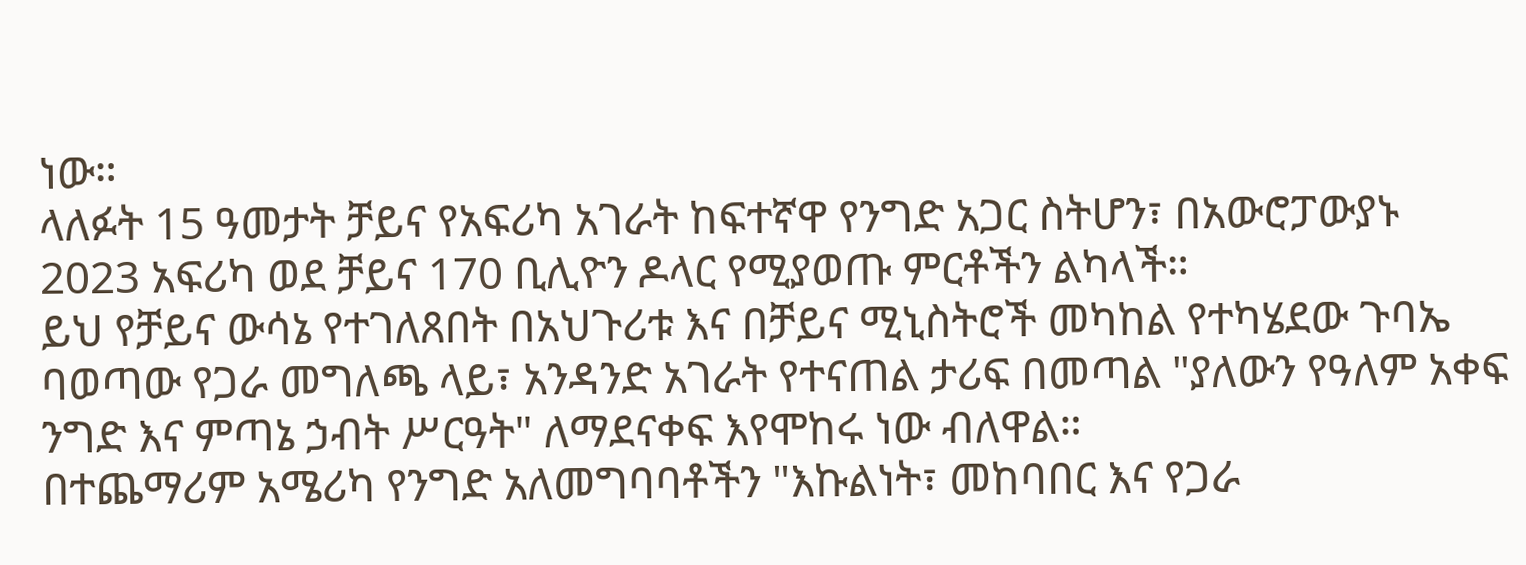ነው።
ላለፉት 15 ዓመታት ቻይና የአፍሪካ አገራት ከፍተኛዋ የንግድ አጋር ስትሆን፣ በአውሮፓውያኑ 2023 አፍሪካ ወደ ቻይና 170 ቢሊዮን ዶላር የሚያወጡ ምርቶችን ልካላች።
ይህ የቻይና ውሳኔ የተገለጸበት በአህጉሪቱ እና በቻይና ሚኒስትሮች መካከል የተካሄደው ጉባኤ ባወጣው የጋራ መግለጫ ላይ፣ አንዳንድ አገራት የተናጠል ታሪፍ በመጣል "ያለውን የዓለም አቀፍ ንግድ እና ምጣኔ ኃብት ሥርዓት" ለማደናቀፍ እየሞከሩ ነው ብለዋል።
በተጨማሪም አሜሪካ የንግድ አለመግባባቶችን "እኩልነት፣ መከባበር እና የጋራ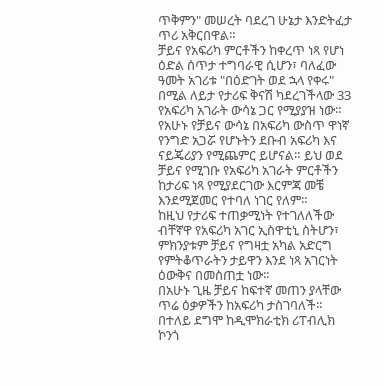ጥቅምን" መሠረት ባደረገ ሁኔታ እንድትፈታ ጥሪ አቅርበዋል።
ቻይና የአፍሪካ ምርቶችን ከቀረጥ ነጻ የሆነ ዕድል ሰጥታ ተግባራዊ ሲሆን፣ ባለፈው ዓመት አገሪቱ "በዕድገት ወደ ኋላ የቀሩ" በሚል ለይታ የታሪፍ ቅናሽ ካደረገችላው 33 የአፍሪካ አገራት ውሳኔ ጋር የሚያያዝ ነው።
የአሁኑ የቻይና ውሳኔ በአፍሪካ ውስጥ ዋነኛ የንግድ አጋሯ የሆኑትን ደቡብ አፍሪካ እና ናይጄሪያን የሚጨምር ይሆናል። ይህ ወደ ቻይና የሚገቡ የአፍሪካ አገራት ምርቶችን ከታሪፍ ነጻ የሚያደርገው እርምጃ መቼ እንደሚጀመር የተባለ ነገር የለም።
ከዚህ የታሪፍ ተጠቃሚነት የተገለለችው ብቸኛዋ የአፍሪካ አገር ኢስዋቲኒ ስትሆን፣ ምክንያቱም ቻይና የግዛቷ አካል አድርግ የምትቆጥራትን ታይዋን እንደ ነጻ አገርነት ዕውቅና በመስጠቷ ነው።
በአሁኑ ጊዜ ቻይና ከፍተኛ መጠን ያላቸው ጥሬ ዕቃዎችን ከአፍሪካ ታስገባለች። በተለይ ደግሞ ከዲሞክራቲክ ሪፐብሊክ ኮንጎ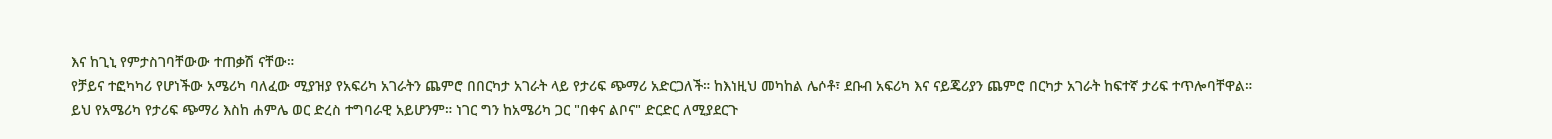እና ከጊኒ የምታስገባቸውው ተጠቃሽ ናቸው።
የቻይና ተፎካካሪ የሆነችው አሜሪካ ባለፈው ሚያዝያ የአፍሪካ አገራትን ጨምሮ በበርካታ አገራት ላይ የታሪፍ ጭማሪ አድርጋለች። ከእነዚህ መካከል ሌሶቶ፣ ደቡብ አፍሪካ እና ናይጄሪያን ጨምሮ በርካታ አገራት ከፍተኛ ታሪፍ ተጥሎባቸዋል።
ይህ የአሜሪካ የታሪፍ ጭማሪ እስከ ሐምሌ ወር ድረስ ተግባራዊ አይሆንም። ነገር ግን ከአሜሪካ ጋር "በቀና ልቦና" ድርድር ለሚያደርጉ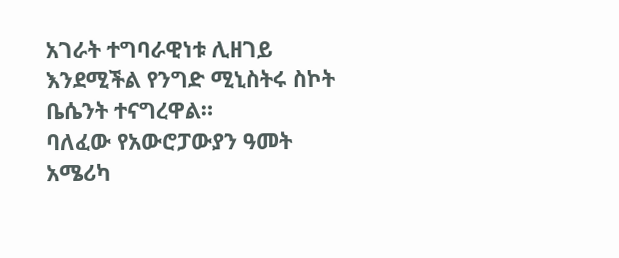አገራት ተግባራዊነቱ ሊዘገይ እንደሚችል የንግድ ሚኒስትሩ ስኮት ቤሴንት ተናግረዋል።
ባለፈው የአውሮፓውያን ዓመት አሜሪካ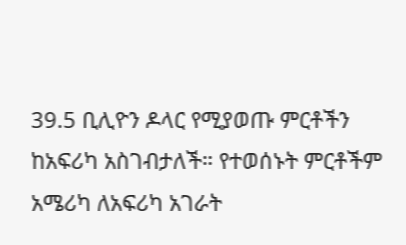39.5 ቢሊዮን ዶላር የሚያወጡ ምርቶችን ከአፍሪካ አስገብታለች። የተወሰኑት ምርቶችም አሜሪካ ለአፍሪካ አገራት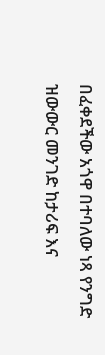በፈቀደችው አጎዋ በተባለው ነጻ የንግድ ዝውውር መንገድ ከታሪፍ እና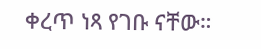ቀረጥ ነጻ የገቡ ናቸው።